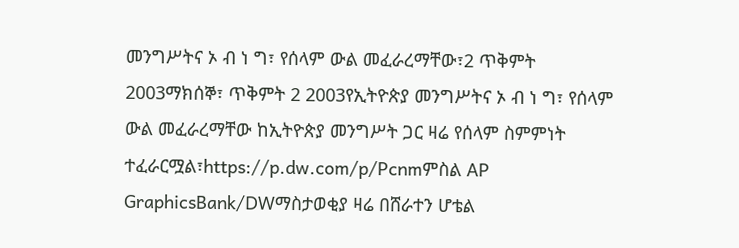መንግሥትና ኦ ብ ነ ግ፣ የሰላም ውል መፈራረማቸው፣2 ጥቅምት 2003ማክሰኞ፣ ጥቅምት 2 2003የኢትዮጵያ መንግሥትና ኦ ብ ነ ግ፣ የሰላም ውል መፈራረማቸው ከኢትዮጵያ መንግሥት ጋር ዛሬ የሰላም ስምምነት ተፈራርሟል፣https://p.dw.com/p/Pcnmምስል AP GraphicsBank/DWማስታወቂያ ዛሬ በሸራተን ሆቴል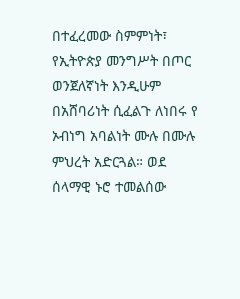በተፈረመው ስምምነት፣ የኢትዮጵያ መንግሥት በጦር ወንጀለኛነት እንዲሁም በአሸባሪነት ሲፈልጉ ለነበሩ የ ኦብነግ አባልነት ሙሉ በሙሉ ምህረት አድርጓል። ወደ ሰላማዊ ኑሮ ተመልሰው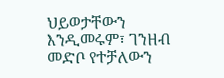ህይወታቸውን እንዲመሩም፣ ገንዘብ መድቦ የተቻለውን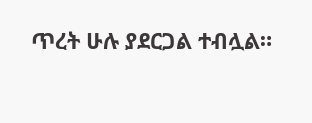ጥረት ሁሉ ያደርጋል ተብሏል።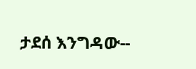ታደሰ እንግዳው--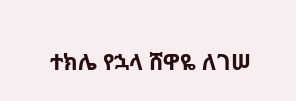ተክሌ የኋላ ሸዋዬ ለገሠ